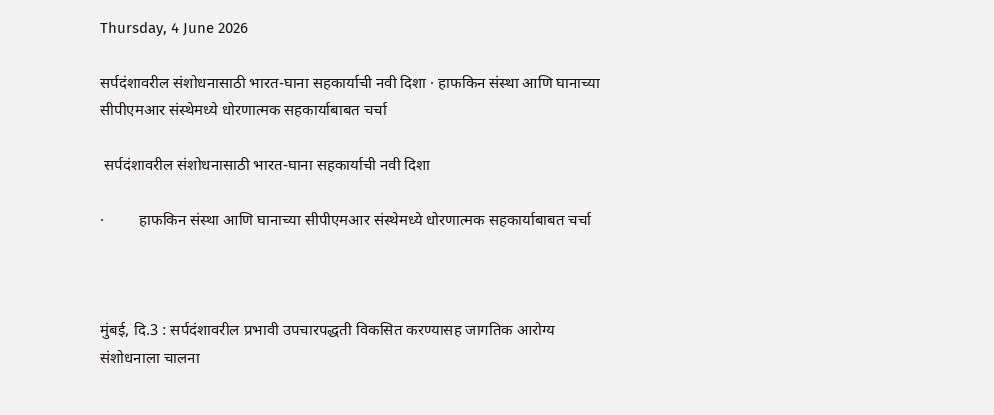Thursday, 4 June 2026

सर्पदंशावरील संशोधनासाठी भारत-घाना सहकार्याची नवी दिशा · हाफकिन संस्था आणि घानाच्या सीपीएमआर संस्थेमध्ये धोरणात्मक सहकार्याबाबत चर्चा

 सर्पदंशावरील संशोधनासाठी भारत-घाना सहकार्याची नवी दिशा

·         हाफकिन संस्था आणि घानाच्या सीपीएमआर संस्थेमध्ये धोरणात्मक सहकार्याबाबत चर्चा



मुंबई, दि.3 : सर्पदंशावरील प्रभावी उपचारपद्धती विकसित करण्यासह जागतिक आरोग्य संशोधनाला चालना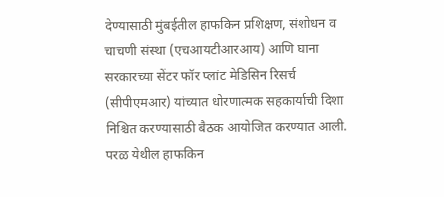देण्यासाठी मुंबईतील हाफकिन प्रशिक्षण, संशोधन व चाचणी संस्था (एचआयटीआरआय) आणि घाना सरकारच्या सेंटर फॉर प्लांट मेडिसिन रिसर्च (सीपीएमआर) यांच्यात धोरणात्मक सहकार्याची दिशा निश्चित करण्यासाठी बैठक आयोजित करण्यात आली. परळ येथील हाफकिन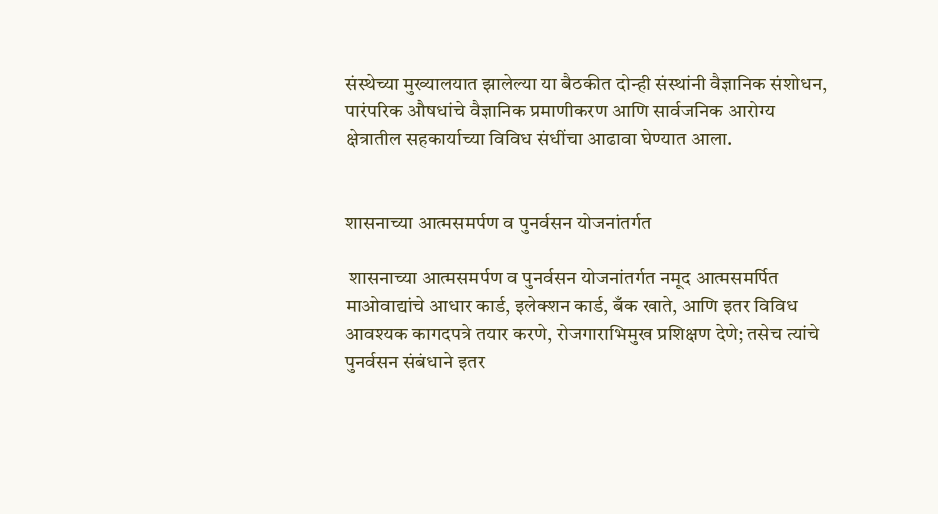संस्थेच्या मुख्यालयात झालेल्या या बैठकीत दोन्ही संस्थांनी वैज्ञानिक संशोधन, पारंपरिक औषधांचे वैज्ञानिक प्रमाणीकरण आणि सार्वजनिक आरोग्य क्षेत्रातील सहकार्याच्या विविध संधींचा आढावा घेण्यात आला.


शासनाच्या आत्मसमर्पण व पुनर्वसन योजनांतर्गत

 शासनाच्या आत्मसमर्पण व पुनर्वसन योजनांतर्गत नमूद आत्मसमर्पित माओवाद्यांचे आधार कार्ड, इलेक्शन कार्ड, बँक खाते, आणि इतर विविध आवश्यक कागदपत्रे तयार करणे, रोजगाराभिमुख प्रशिक्षण देणे; तसेच त्यांचे पुनर्वसन संबंधाने इतर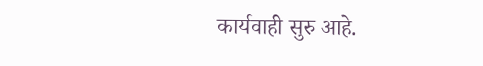कार्यवाही सुरु आहे.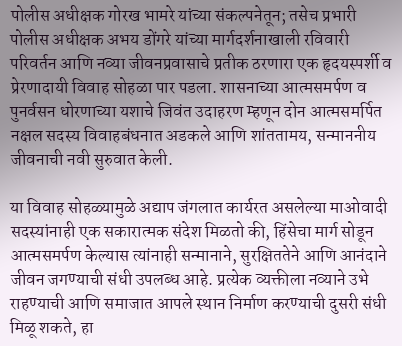पोलीस अधीक्षक गोरख भामरे यांच्या संकल्पनेतून; तसेच प्रभारी पोलीस अधीक्षक अभय डोंगरे यांच्या मार्गदर्शनाखाली रविवारी परिवर्तन आणि नव्या जीवनप्रवासाचे प्रतीक ठरणारा एक हृदयस्पर्शी व प्रेरणादायी विवाह सोहळा पार पडला. शासनाच्या आत्मसमर्पण व पुनर्वसन धोरणाच्या यशाचे जिवंत उदाहरण म्हणून दोन आत्मसमर्पित नक्षल सदस्य विवाहबंधनात अडकले आणि शांततामय, सन्माननीय जीवनाची नवी सुरुवात केली.

या विवाह सोहळ्यामुळे अद्याप जंगलात कार्यरत असलेल्या माओवादी सदस्यांनाही एक सकारात्मक संदेश मिळतो की, हिंसेचा मार्ग सोडून आत्मसमर्पण केल्यास त्यांनाही सन्मानाने, सुरक्षिततेने आणि आनंदाने जीवन जगण्याची संधी उपलब्ध आहे. प्रत्येक व्यक्तीला नव्याने उभे राहण्याची आणि समाजात आपले स्थान निर्माण करण्याची दुसरी संधी मिळू शकते, हा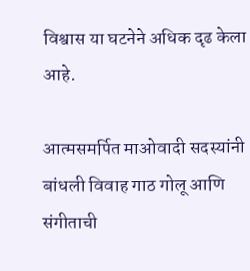विश्वास या घटनेने अधिक दृढ केला आहे.

आत्मसमर्पित माओवादी सदस्यांनी बांधली विवाह गाठ गोलू आणि संगीताची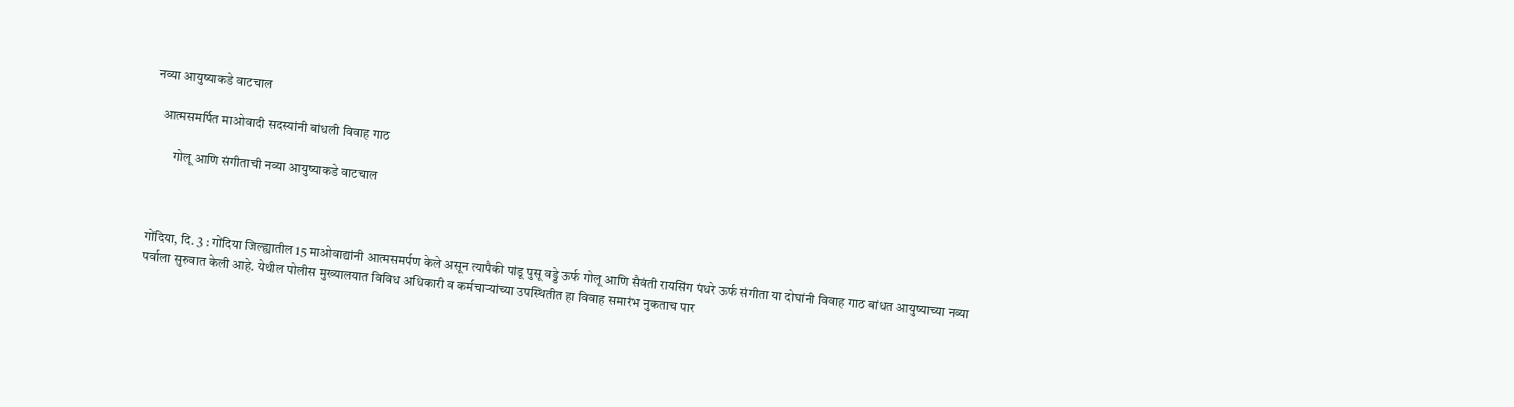नव्या आयुष्याकडे वाटचाल

   आत्मसमर्पित माओवादी सदस्यांनी बांधली विवाह गाठ

        गोलू आणि संगीताची नव्या आयुष्याकडे वाटचाल



गोंदिया, दि. 3 : गोंदिया जिल्ह्यातील 15 माओवाद्यांनी आत्मसमर्पण केले असून त्यापैकी पांडू पुसू वड्डे ऊर्फ गोलू आणि सैवंती रायसिंग पंधरे ऊर्फ संगीता या दोघांनी विवाह गाठ बांधत आयुष्याच्या नव्या पर्वाला सुरुवात केली आहे. येथील पोलीस मुख्यालयात विविध अधिकारी व कर्मचाऱ्यांच्या उपस्थितीत हा विवाह समारंभ नुकताच पार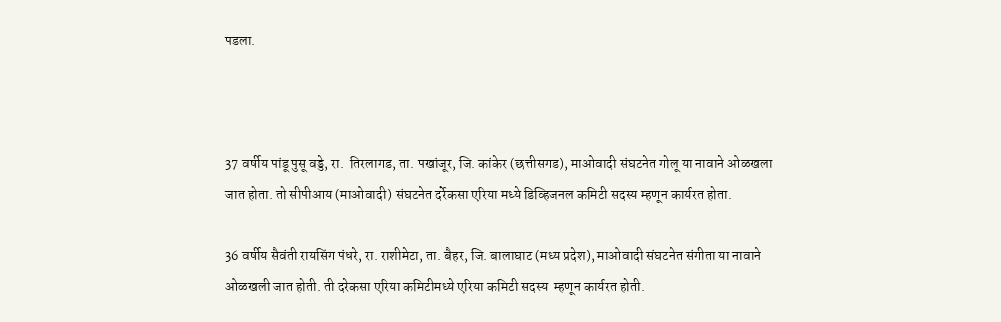पडला.



37 वर्षीय पांडू पुसू वड्डे, रा.  तिरलागड, ता. पखांजूर, जि. कांकेर (छत्तीसगड), माओवादी संघटनेत गोलू या नावाने ओळखला जात होता. तो सीपीआय (माओवादी) संघटनेत दर्रेकसा एरिया मध्ये डिव्हिजनल कमिटी सदस्य म्हणून कार्यरत होता.

36 वर्षीय सैवंती रायसिंग पंधरे, रा. राशीमेटा, ता. बैहर, जि. बालाघाट (मध्य प्रदेश), माओवादी संघटनेत संगीता या नावाने ओळखली जात होती. ती दरेकसा एरिया कमिटीमध्ये एरिया कमिटी सदस्य  म्हणून कार्यरत होती.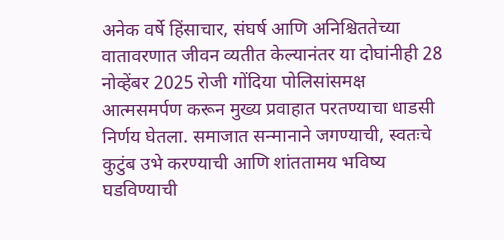अनेक वर्षे हिंसाचार, संघर्ष आणि अनिश्चिततेच्या वातावरणात जीवन व्यतीत केल्यानंतर या दोघांनीही 28 नोव्हेंबर 2025 रोजी गोंदिया पोलिसांसमक्ष आत्मसमर्पण करून मुख्य प्रवाहात परतण्याचा धाडसी निर्णय घेतला. समाजात सन्मानाने जगण्याची, स्वतःचे कुटुंब उभे करण्याची आणि शांततामय भविष्य घडविण्याची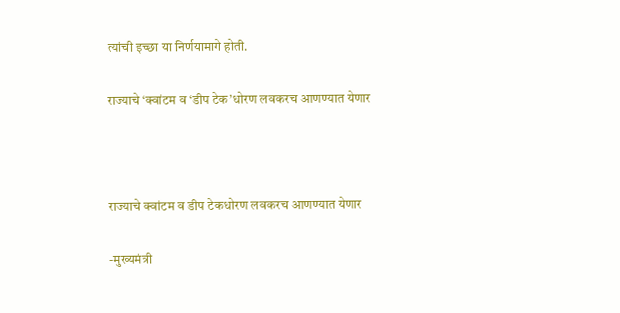त्यांची इच्छा या निर्णयामागे होती.

राज्याचे ‘क्वांटम व ‘डीप टेक’धोरण लवकरच आणण्यात येणार



राज्याचे क्वांटम व डीप टेकधोरण लवकरच आणण्यात येणार

-मुख्यमंत्री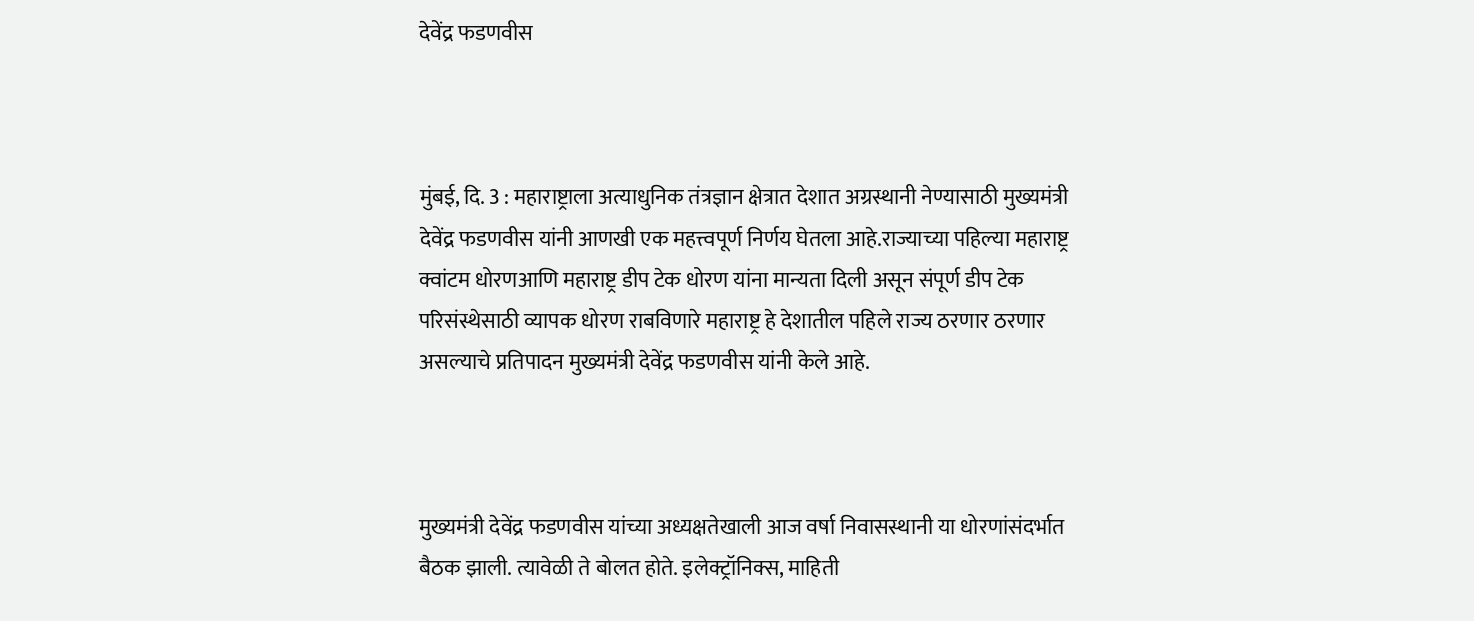देवेंद्र फडणवीस



मुंबई, दि. 3 : महाराष्ट्राला अत्याधुनिक तंत्रज्ञान क्षेत्रात देशात अग्रस्थानी नेण्यासाठी मुख्यमंत्री देवेंद्र फडणवीस यांनी आणखी एक महत्त्वपूर्ण निर्णय घेतला आहे.राज्याच्या पहिल्या महाराष्ट्र क्वांटम धोरणआणि महाराष्ट्र डीप टेक धोरण यांना मान्यता दिली असून संपूर्ण डीप टेक परिसंस्थेसाठी व्यापक धोरण राबविणारे महाराष्ट्र हे देशातील पहिले राज्य ठरणार ठरणार असल्याचे प्रतिपादन मुख्यमंत्री देवेंद्र फडणवीस यांनी केले आहे.



मुख्यमंत्री देवेंद्र फडणवीस यांच्या अध्यक्षतेखाली आज वर्षा निवासस्थानी या धोरणांसंदर्भात बैठक झाली. त्यावेळी ते बोलत होते. इलेक्ट्रॉनिक्स, माहिती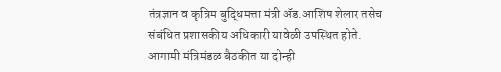तंत्रज्ञान व कृत्रिम बुद्धिमत्ता मंत्री ॲड.आशिष शेलार तसेच संबंधित प्रशासकीय अधिकारी यावेळी उपस्थित होते. आगामी मंत्रिमंडळ बैठकीत या दोन्ही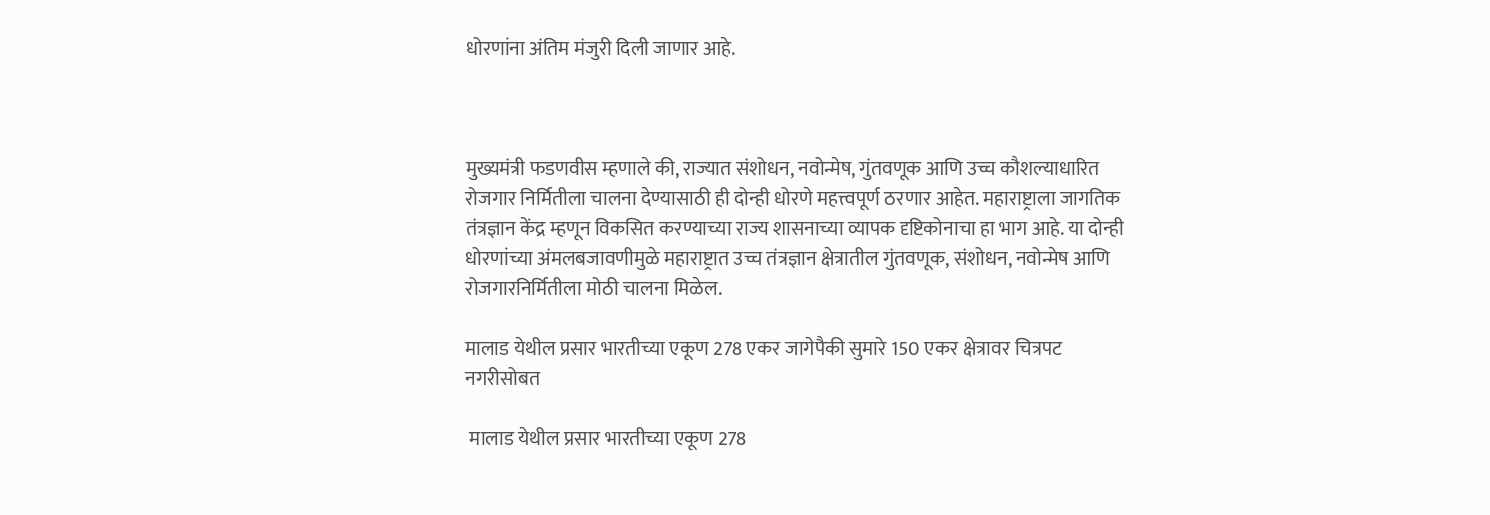धोरणांना अंतिम मंजुरी दिली जाणार आहे.



मुख्यमंत्री फडणवीस म्हणाले की, राज्यात संशोधन, नवोन्मेष, गुंतवणूक आणि उच्च कौशल्याधारित रोजगार निर्मितीला चालना देण्यासाठी ही दोन्ही धोरणे महत्त्वपूर्ण ठरणार आहेत. महाराष्ट्राला जागतिक तंत्रज्ञान केंद्र म्हणून विकसित करण्याच्या राज्य शासनाच्या व्यापक दृष्टिकोनाचा हा भाग आहे. या दोन्ही धोरणांच्या अंमलबजावणीमुळे महाराष्ट्रात उच्च तंत्रज्ञान क्षेत्रातील गुंतवणूक, संशोधन, नवोन्मेष आणि रोजगारनिर्मितीला मोठी चालना मिळेल.

मालाड येथील प्रसार भारतीच्या एकूण 278 एकर जागेपैकी सुमारे 150 एकर क्षेत्रावर चित्रपट नगरीसोबत

 मालाड येथील प्रसार भारतीच्या एकूण 278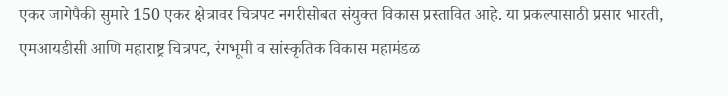एकर जागेपैकी सुमारे 150 एकर क्षेत्रावर चित्रपट नगरीसोबत संयुक्त विकास प्रस्तावित आहे. या प्रकल्पासाठी प्रसार भारती, एमआयडीसी आणि महाराष्ट्र चित्रपट, रंगभूमी व सांस्कृतिक विकास महामंडळ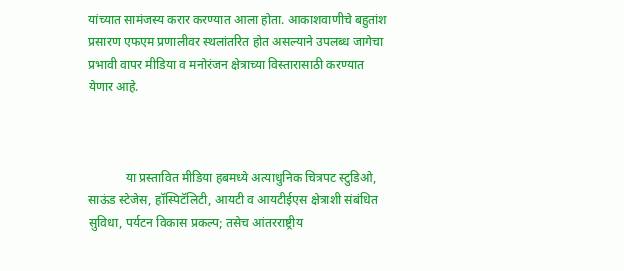यांच्यात सामंजस्य करार करण्यात आला होता. आकाशवाणीचे बहुतांश प्रसारण एफएम प्रणालीवर स्थलांतरित होत असल्याने उपलब्ध जागेचा प्रभावी वापर मीडिया व मनोरंजन क्षेत्राच्या विस्तारासाठी करण्यात येणार आहे.



            या प्रस्तावित मीडिया हबमध्ये अत्याधुनिक चित्रपट स्टुडिओ, साऊंड स्टेजेस, हॉस्पिटॅलिटी, आयटी व आयटीईएस क्षेत्राशी संबंधित सुविधा, पर्यटन विकास प्रकल्प; तसेच आंतरराष्ट्रीय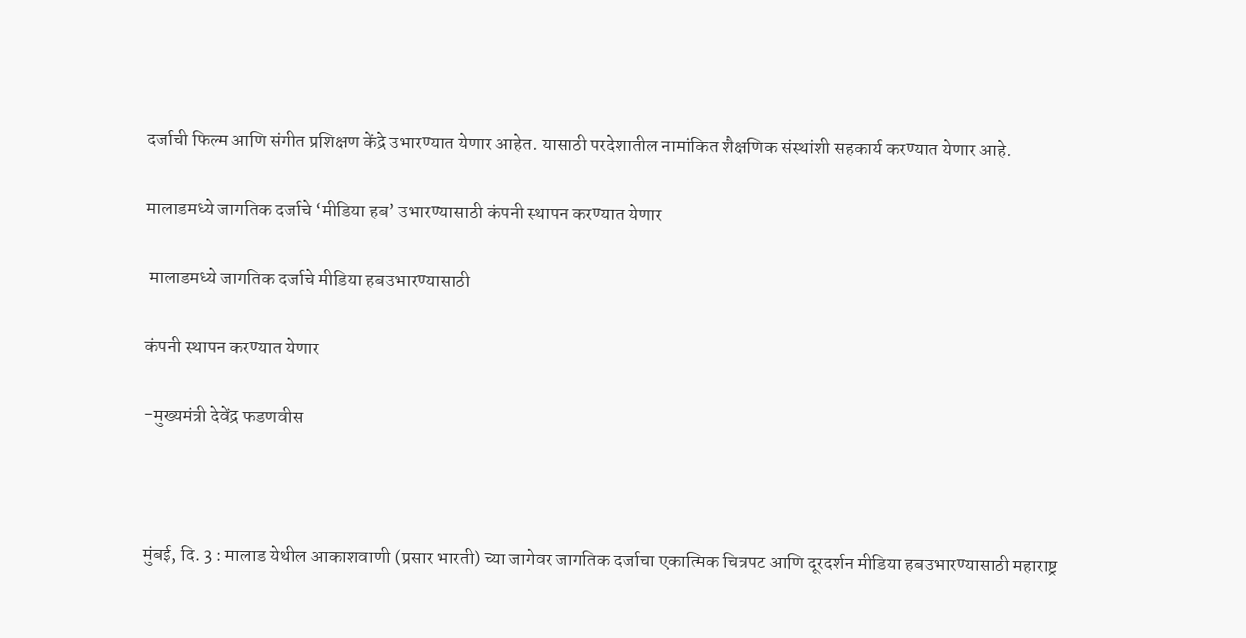दर्जाची फिल्म आणि संगीत प्रशिक्षण केंद्रे उभारण्यात येणार आहेत. यासाठी परदेशातील नामांकित शैक्षणिक संस्थांशी सहकार्य करण्यात येणार आहे.

मालाडमध्ये जागतिक दर्जाचे ‘मीडिया हब’ उभारण्यासाठी कंपनी स्थापन करण्यात येणार

 मालाडमध्ये जागतिक दर्जाचे मीडिया हबउभारण्यासाठी

कंपनी स्थापन करण्यात येणार

-मुख्यमंत्री देवेंद्र फडणवीस



मुंबई, दि. 3 : मालाड येथील आकाशवाणी (प्रसार भारती) च्या जागेवर जागतिक दर्जाचा एकात्मिक चित्रपट आणि दूरदर्शन मीडिया हबउभारण्यासाठी महाराष्ट्र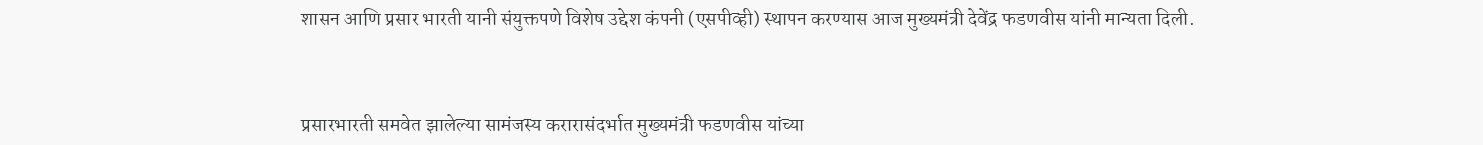शासन आणि प्रसार भारती यानी संयुक्तपणे विशेष उद्देश कंपनी (एसपीव्ही) स्थापन करण्यास आज मुख्यमंत्री देवेंद्र फडणवीस यांनी मान्यता दिली.



प्रसारभारती समवेत झालेल्या सामंजस्य करारासंदर्भात मुख्यमंत्री फडणवीस यांच्या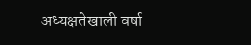अध्यक्षतेखाली वर्षा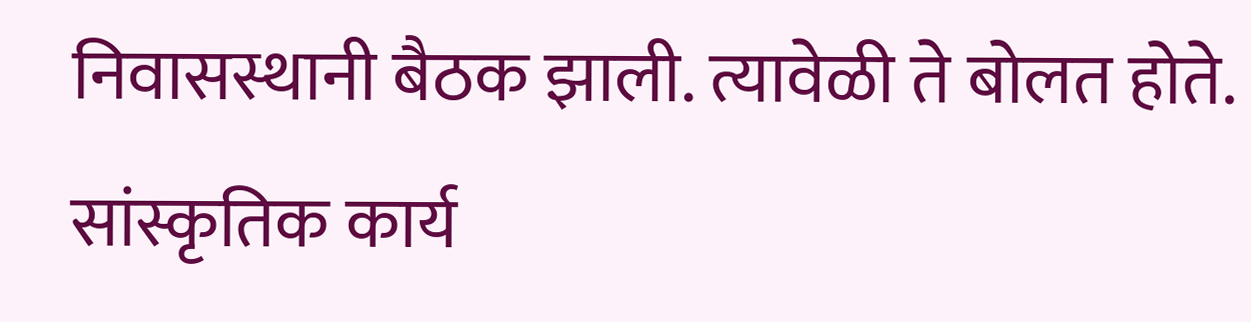निवासस्थानी बैठक झाली. त्यावेळी ते बोलत होते. सांस्कृतिक कार्य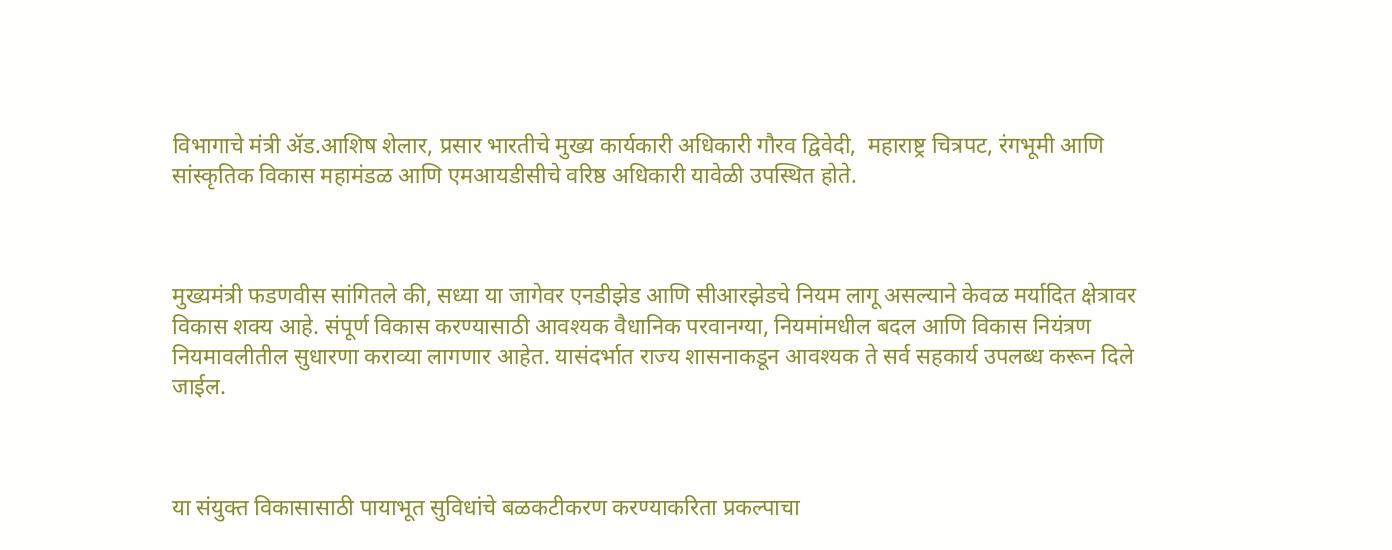विभागाचे मंत्री ॲड.आशिष शेलार, प्रसार भारतीचे मुख्य कार्यकारी अधिकारी गौरव द्विवेदी,  महाराष्ट्र चित्रपट, रंगभूमी आणि सांस्कृतिक विकास महामंडळ आणि एमआयडीसीचे वरिष्ठ अधिकारी यावेळी उपस्थित होते.



मुख्यमंत्री फडणवीस सांगितले की, सध्या या जागेवर एनडीझेड आणि सीआरझेडचे नियम लागू असल्याने केवळ मर्यादित क्षेत्रावर विकास शक्य आहे. संपूर्ण विकास करण्यासाठी आवश्यक वैधानिक परवानग्या, नियमांमधील बदल आणि विकास नियंत्रण नियमावलीतील सुधारणा कराव्या लागणार आहेत. यासंदर्भात राज्य शासनाकडून आवश्यक ते सर्व सहकार्य उपलब्ध करून दिले जाईल.



या संयुक्त विकासासाठी पायाभूत सुविधांचे बळकटीकरण करण्याकरिता प्रकल्पाचा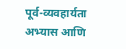पूर्व-व्यवहार्यता अभ्यास आणि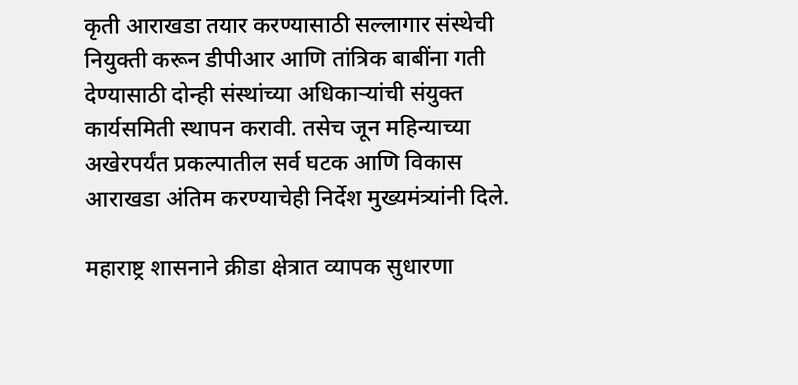कृती आराखडा तयार करण्यासाठी सल्लागार संस्थेची नियुक्ती करून डीपीआर आणि तांत्रिक बाबींना गती देण्यासाठी दोन्ही संस्थांच्या अधिकाऱ्यांची संयुक्त कार्यसमिती स्थापन करावी. तसेच जून महिन्याच्या अखेरपर्यंत प्रकल्पातील सर्व घटक आणि विकास आराखडा अंतिम करण्याचेही निर्देश मुख्यमंत्र्यांनी दिले.

महाराष्ट्र शासनाने क्रीडा क्षेत्रात व्यापक सुधारणा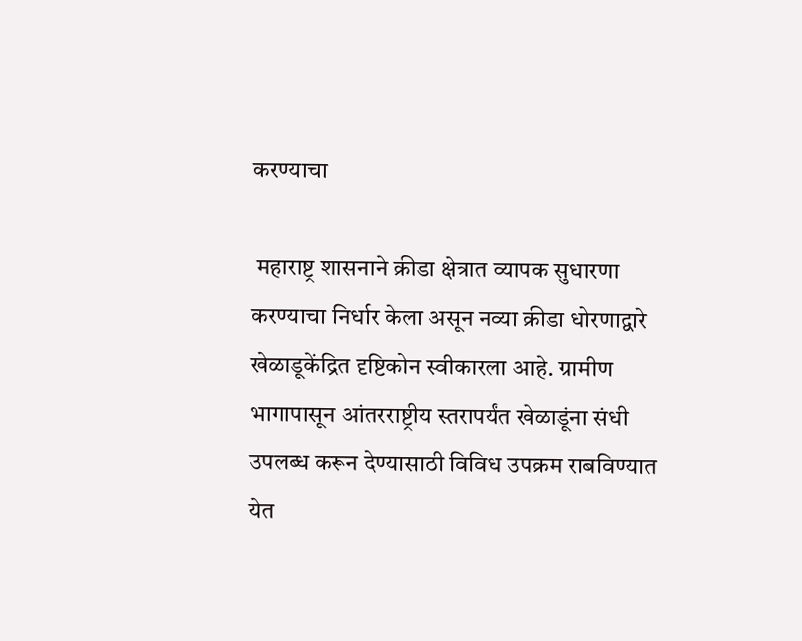करण्याचा

 महाराष्ट्र शासनाने क्रीडा क्षेत्रात व्यापक सुधारणा करण्याचा निर्धार केला असून नव्या क्रीडा धोरणाद्वारे खेळाडूकेंद्रित दृष्टिकोन स्वीकारला आहे. ग्रामीण भागापासून आंतरराष्ट्रीय स्तरापर्यंत खेळाडूंना संधी उपलब्ध करून देण्यासाठी विविध उपक्रम राबविण्यात येत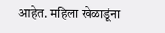आहेत. महिला खेळाडूंना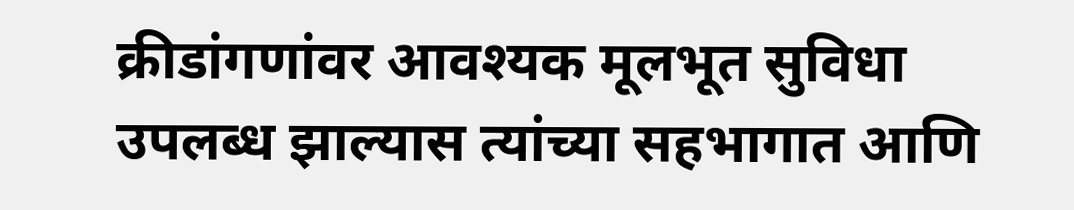क्रीडांगणांवर आवश्यक मूलभूत सुविधा उपलब्ध झाल्यास त्यांच्या सहभागात आणि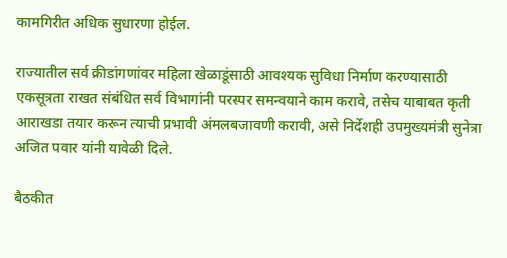कामगिरीत अधिक सुधारणा होईल.

राज्यातील सर्व क्रीडांगणांवर महिला खेळाडूंसाठी आवश्यक सुविधा निर्माण करण्यासाठी एकसूत्रता राखत संबंधित सर्व विभागांनी परस्पर समन्वयाने काम करावे, तसेच याबाबत कृती आराखडा तयार करून त्याची प्रभावी अंमलबजावणी करावी, असे निर्देशही उपमुख्यमंत्री सुनेत्रा अजित पवार यांनी यावेळी दिले.

बैठकीत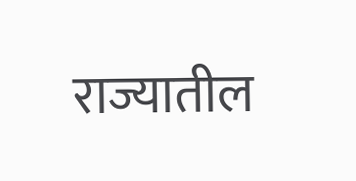राज्यातील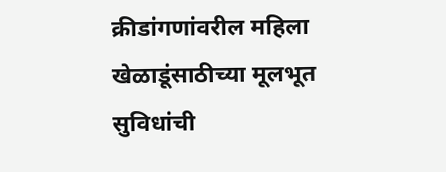क्रीडांगणांवरील महिला खेळाडूंसाठीच्या मूलभूत सुविधांची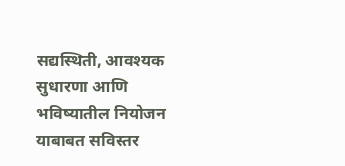सद्यस्थिती, आवश्यक सुधारणा आणि भविष्यातील नियोजन याबाबत सविस्तर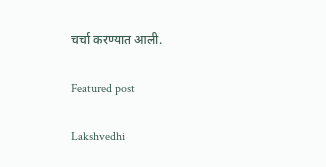चर्चा करण्यात आली.

Featured post

Lakshvedhi